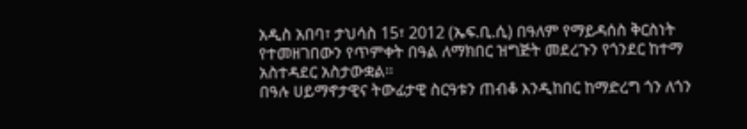አዲስ አበባ፣ ታህሳስ 15፣ 2012 (ኤፍ.ቢ.ሲ) በዓለም የማይዳሰስ ቅርስነት የተመዘገበውን የጥምቀት በዓል ለማክበር ዝግጅት መደረጉን የጎንደር ከተማ አስተዳደር አስታውቋል፡፡
በዓሉ ሀይማኖታዊና ትውፊታዊ ስርዓቱን ጠብቆ እንዲከበር ከማድረግ ጎን ለጎን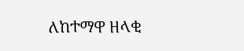ለከተማዋ ዘላቂ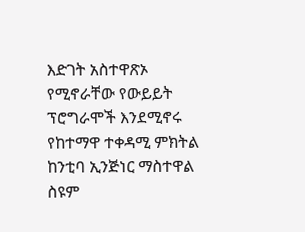እድገት አስተዋጽኦ የሚኖራቸው የውይይት ፕሮግራሞች እንደሚኖሩ የከተማዋ ተቀዳሚ ምክትል ከንቲባ ኢንጅነር ማስተዋል ስዩም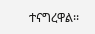ተናግረዋል፡፡